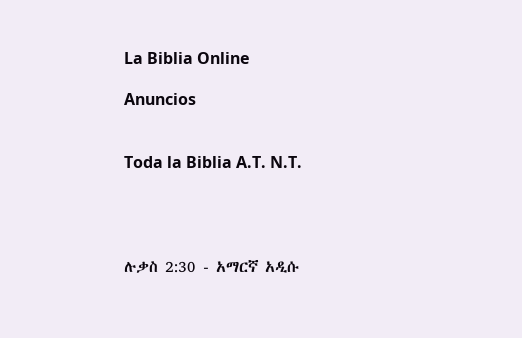La Biblia Online

Anuncios


Toda la Biblia A.T. N.T.




ሉቃስ 2:30 - አማርኛ አዲሱ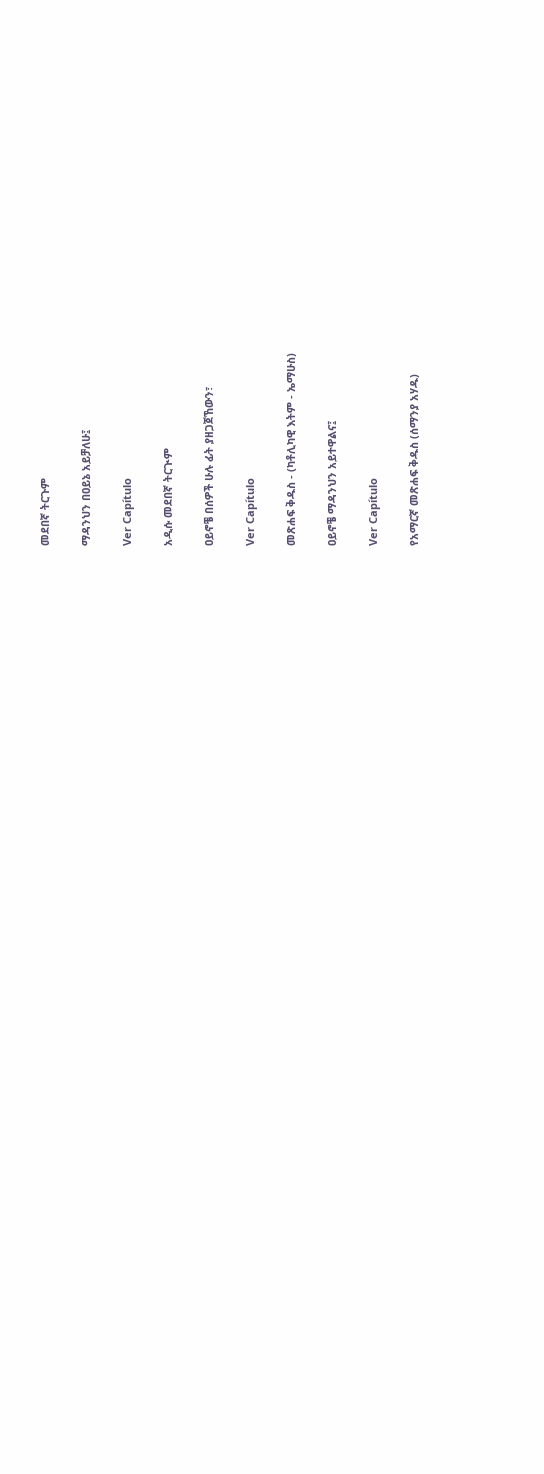መደበኛ ትርጉም

ማዳንህን በዐይኔ አይቻለሁ፤

Ver Capítulo

አዲሱ መደበኛ ትርጒም

ዐይኖቼ በሰዎች ሁሉ ፊት ያዘጋጀኸውን፣

Ver Capítulo

መጽሐፍ ቅዱስ - (ካቶሊካዊ እትም - ኤማሁስ)

ዐይኖቼ ማዳንህን አይተዋልና፤

Ver Capítulo

የአማርኛ መጽሐፍ ቅዱስ (ሰማንያ አሃዱ)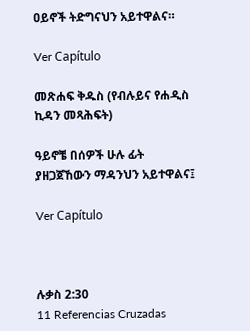ዐይኖች ትድግናህን አይተዋልና።

Ver Capítulo

መጽሐፍ ቅዱስ (የብሉይና የሐዲስ ኪዳን መጻሕፍት)

ዓይኖቼ በሰዎች ሁሉ ፊት ያዘጋጀኸውን ማዳንህን አይተዋልና፤

Ver Capítulo



ሉቃስ 2:30
11 Referencias Cruzadas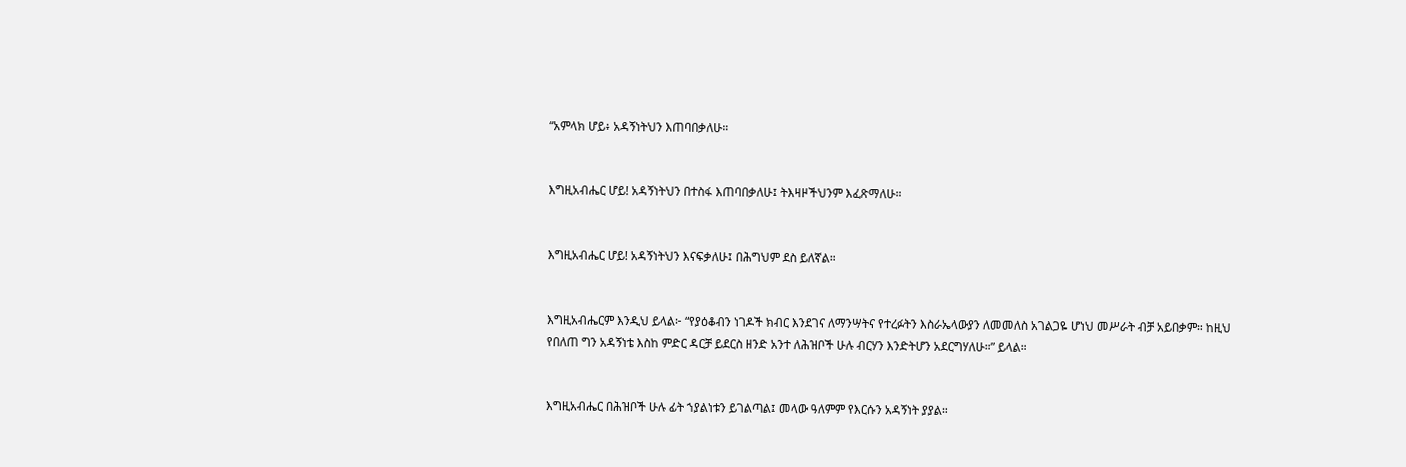“አምላክ ሆይ፥ አዳኝነትህን እጠባበቃለሁ።


እግዚአብሔር ሆይ! አዳኝነትህን በተስፋ እጠባበቃለሁ፤ ትእዛዞችህንም እፈጽማለሁ።


እግዚአብሔር ሆይ! አዳኝነትህን እናፍቃለሁ፤ በሕግህም ደስ ይለኛል።


እግዚአብሔርም እንዲህ ይላል፦ “የያዕቆብን ነገዶች ክብር እንደገና ለማንሣትና የተረፉትን እስራኤላውያን ለመመለስ አገልጋዬ ሆነህ መሥራት ብቻ አይበቃም። ከዚህ የበለጠ ግን አዳኝነቴ እስከ ምድር ዳርቻ ይደርስ ዘንድ አንተ ለሕዝቦች ሁሉ ብርሃን እንድትሆን አደርግሃለሁ።” ይላል።


እግዚአብሔር በሕዝቦች ሁሉ ፊት ኀያልነቱን ይገልጣል፤ መላው ዓለምም የእርሱን አዳኝነት ያያል።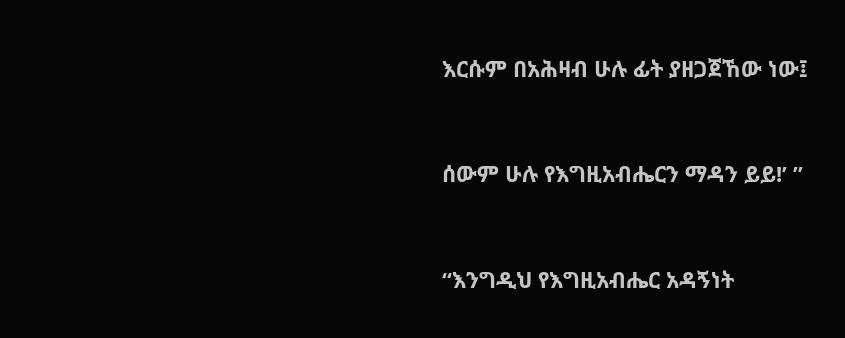እርሱም በአሕዛብ ሁሉ ፊት ያዘጋጀኸው ነው፤


ሰውም ሁሉ የእግዚአብሔርን ማዳን ይይ!’ ”


“እንግዲህ የእግዚአብሔር አዳኝነት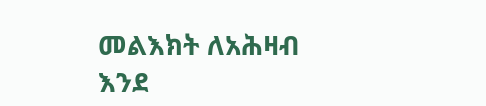መልእክት ለአሕዛብ እንደ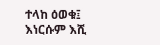ተላከ ዕወቁ፤ እነርሱም እሺ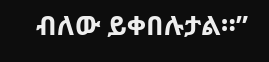ብለው ይቀበሉታል።”